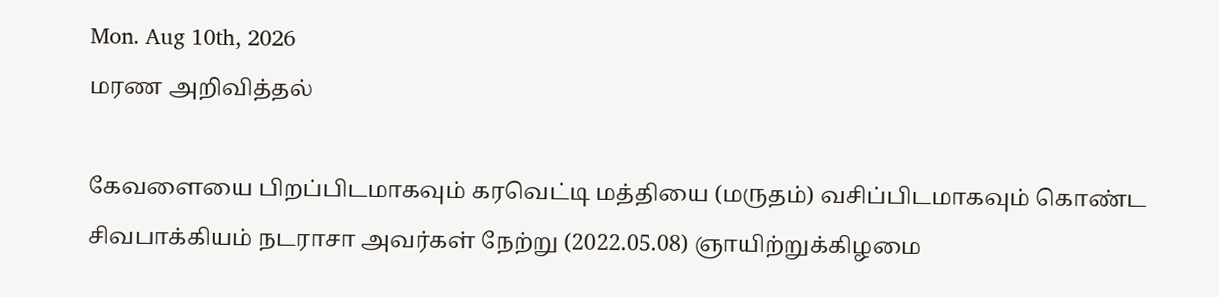Mon. Aug 10th, 2026
மரண அறிவித்தல்

கேவளையை பிறப்பிடமாகவும் கரவெட்டி மத்தியை (மருதம்) வசிப்பிடமாகவும் கொண்ட சிவபாக்கியம் நடராசா அவர்கள் நேற்று (2022.05.08) ஞாயிற்றுக்கிழமை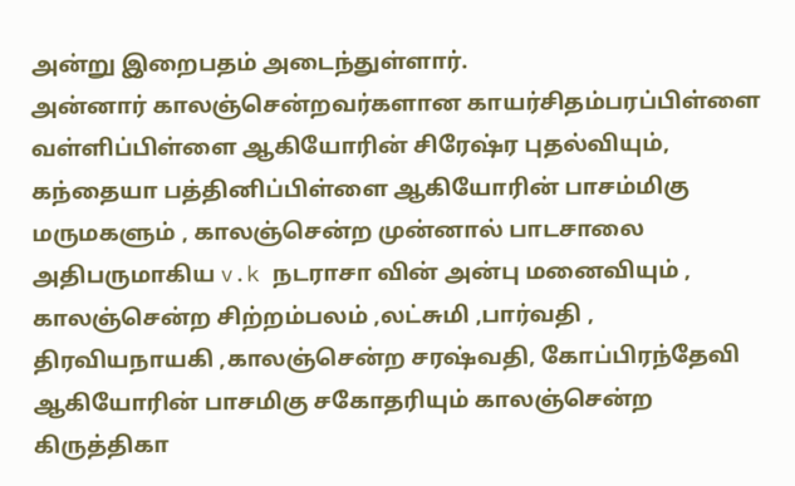அன்று இறைபதம் அடைந்துள்ளார்.
அன்னார் காலஞ்சென்றவர்களான காயர்சிதம்பரப்பிள்ளை வள்ளிப்பிள்ளை ஆகியோரின் சிரேஷ்ர புதல்வியும், கந்தையா பத்தினிப்பிள்ளை ஆகியோரின் பாசம்மிகு மருமகளும் , காலஞ்சென்ற முன்னால் பாடசாலை அதிபருமாகிய v.k நடராசா வின் அன்பு மனைவியும் ,
காலஞ்சென்ற சிற்றம்பலம் ,லட்சுமி ,பார்வதி , திரவியநாயகி ,காலஞ்சென்ற சரஷ்வதி, கோப்பிரந்தேவி ஆகியோரின் பாசமிகு சகோதரியும் காலஞ்சென்ற கிருத்திகா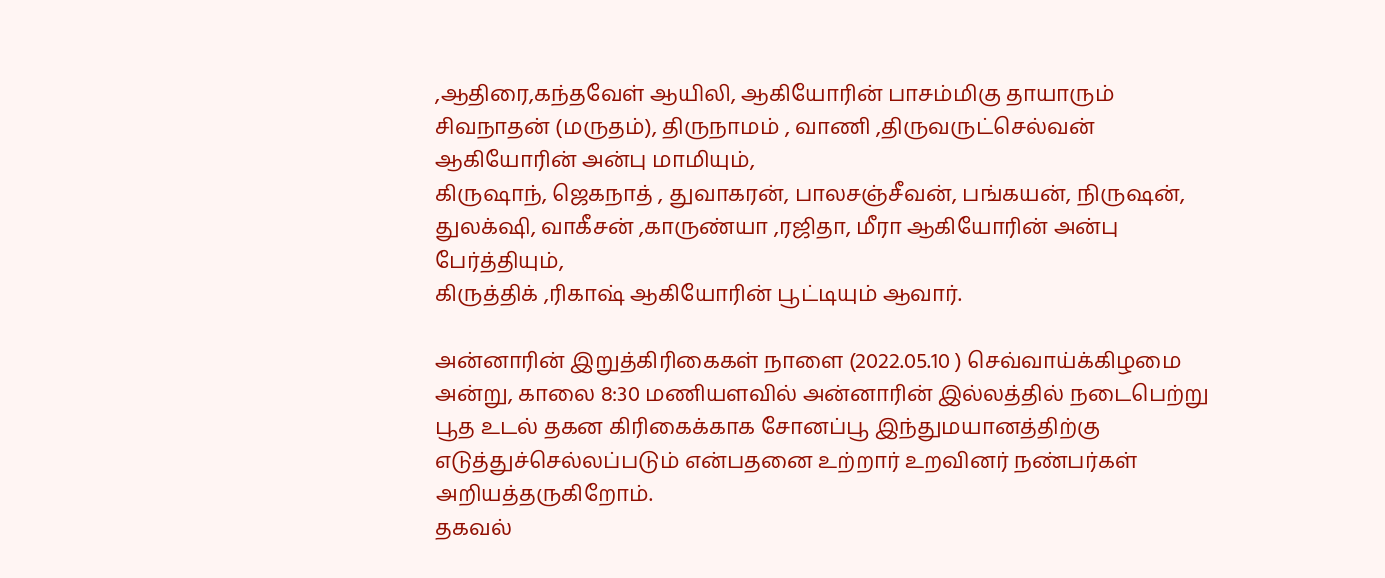,ஆதிரை,கந்தவேள் ஆயிலி, ஆகியோரின் பாசம்மிகு தாயாரும்
சிவநாதன் (மருதம்), திருநாமம் , வாணி ,திருவருட்செல்வன்
ஆகியோரின் அன்பு மாமியும்,
கிருஷாந், ஜெகநாத் , துவாகரன், பாலசஞ்சீவன், பங்கயன், நிருஷன், துலக்‌ஷி, வாகீசன் ,காருண்யா ,ரஜிதா, மீரா ஆகியோரின் அன்பு பேர்த்தியும்,
கிருத்திக் ,ரிகாஷ் ஆகியோரின் பூட்டியும் ஆவார்.

அன்னாரின் இறுத்கிரிகைகள் நாளை (2022.05.10 ) செவ்வாய்க்கிழமை அன்று, காலை 8:30 மணியளவில் அன்னாரின் இல்லத்தில் நடைபெற்று பூத உடல் தகன கிரிகைக்காக சோனப்பூ இந்துமயானத்திற்கு எடுத்துச்செல்லப்படும் என்பதனை உற்றார் உறவினர் நண்பர்கள் அறியத்தருகிறோம்.
தகவல்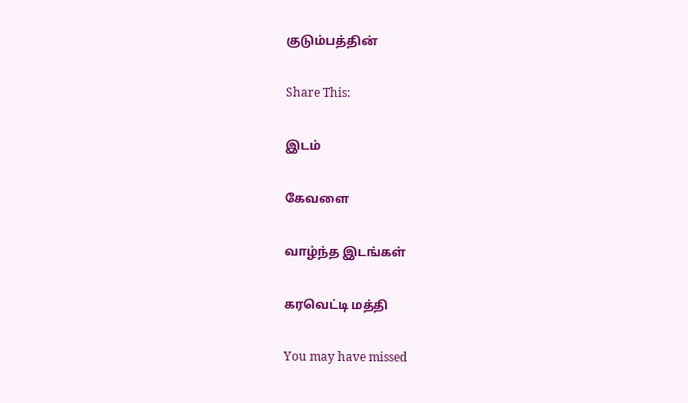குடும்பத்தின்

Share This:

இடம்

கேவளை

வாழ்ந்த இடங்கள்

கரவெட்டி மத்தி

You may have missed